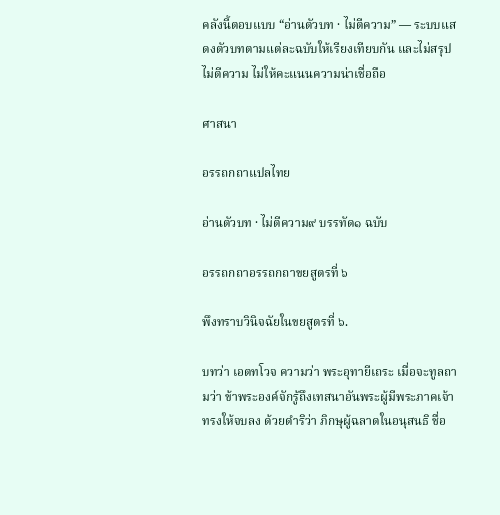คลังนี้ตอบแบบ “อ่านตัวบท · ไม่ตีความ” — ระบบแสดงตัวบทตามแต่ละฉบับให้เรียงเทียบกัน และไม่สรุป ไม่ตีความ ไม่ให้คะแนนความน่าเชื่อถือ

ศาสนา

อรรถกถาแปลไทย

อ่านตัวบท · ไม่ตีความ๙ บรรทัด๑ ฉบับ

อรรถกถาอรรถกถาขยสูตรที่ ๖

พึงทราบวินิจฉัยในขยสูตรที่ ๖.

บทว่า เอตทโวจ ความว่า พระอุทายีเถระ เมื่อจะทูลถามว่า ข้าพระองค์จักรู้ถึงเทสนาอันพระผู้มีพระภาคเจ้าทรงให้จบลง ด้วยดำริว่า ภิกษุผู้ฉลาดในอนุสนธิ ชื่อ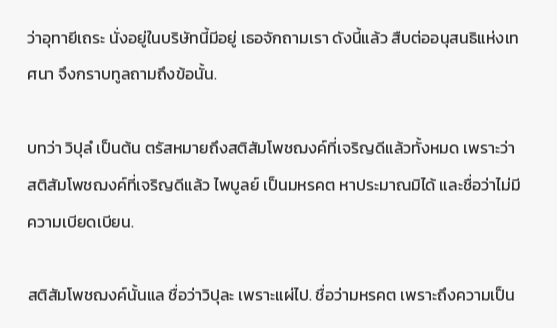ว่าอุทายีเถระ นั่งอยู่ในบริษัทนี้มีอยู่ เธอจักถามเรา ดังนี้แล้ว สืบต่ออนุสนธิแห่งเทศนา จึงกราบทูลถามถึงข้อนั้น.

บทว่า วิปุลํ เป็นต้น ตรัสหมายถึงสติสัมโพชฌงค์ที่เจริญดีแล้วทั้งหมด เพราะว่า สติสัมโพชฌงค์ที่เจริญดีแล้ว ไพบูลย์ เป็นมหรคต หาประมาณมิได้ และชื่อว่าไม่มีความเบียดเบียน.

สติสัมโพชฌงค์นั้นแล ชื่อว่าวิปุละ เพราะแผ่ไป. ชื่อว่ามหรคต เพราะถึงความเป็น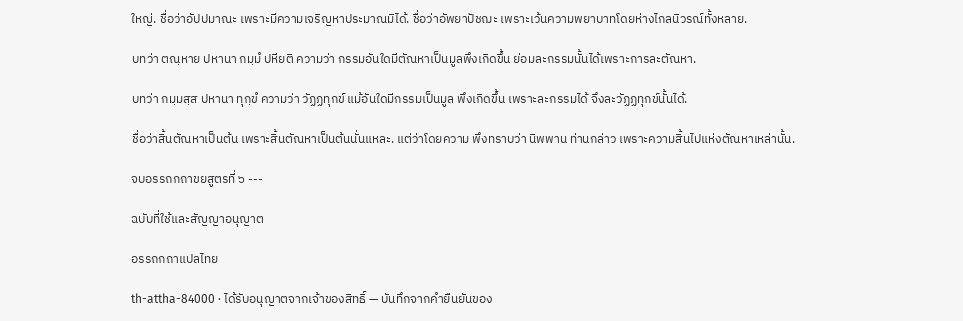ใหญ่. ชื่อว่าอัปปมาณะ เพราะมีความเจริญหาประมาณมิได้. ชื่อว่าอัพยาปัชฌะ เพราะเว้นความพยาบาทโดยห่างไกลนิวรณ์ทั้งหลาย.

บทว่า ตณฺหาย ปหานา กมฺมํ ปหียติ ความว่า กรรมอันใดมีตัณหาเป็นมูลพึงเกิดขึ้น ย่อมละกรรมนั้นได้เพราะการละตัณหา.

บทว่า กมฺมสฺส ปหานา ทุกฺขํ ความว่า วัฏฏทุกข์ แม้อันใดมีกรรมเป็นมูล พึงเกิดขึ้น เพราะละกรรมได้ จึงละวัฏฏทุกข์นั้นได้.

ชื่อว่าสิ้นตัณหาเป็นต้น เพราะสิ้นตัณหาเป็นต้นนั่นแหละ. แต่ว่าโดยความ พึงทราบว่า นิพพาน ท่านกล่าว เพราะความสิ้นไปแห่งตัณหาเหล่านั้น.

จบอรรถกถาขยสูตรที่ ๖ ---

ฉบับที่ใช้และสัญญาอนุญาต

อรรถกถาแปลไทย

th-attha-84000 · ได้รับอนุญาตจากเจ้าของสิทธิ์ — บันทึกจากคำยืนยันของ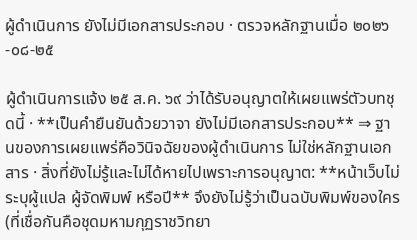ผู้ดำเนินการ ยังไม่มีเอกสารประกอบ · ตรวจหลักฐานเมื่อ ๒๐๒๖-๐๘-๒๕

ผู้ดำเนินการแจ้ง ๒๕ ส.ค. ๖๙ ว่าได้รับอนุญาตให้เผยแพร่ตัวบทชุดนี้ · **เป็นคำยืนยันด้วยวาจา ยังไม่มีเอกสารประกอบ** ⇒ ฐานของการเผยแพร่คือวินิจฉัยของผู้ดำเนินการ ไม่ใช่หลักฐานเอกสาร · สิ่งที่ยังไม่รู้และไม่ได้หายไปเพราะการอนุญาต: **หน้าเว็บไม่ระบุผู้แปล ผู้จัดพิมพ์ หรือปี** จึงยังไม่รู้ว่าเป็นฉบับพิมพ์ของใคร (ที่เชื่อกันคือชุดมหามกุฏราชวิทยา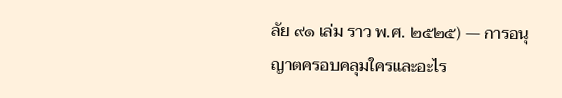ลัย ๙๑ เล่ม ราว พ.ศ. ๒๕๒๕) — การอนุญาตครอบคลุมใครและอะไร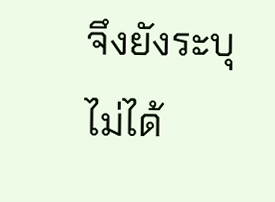จึงยังระบุไม่ได้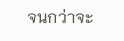จนกว่าจะ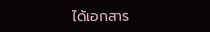ได้เอกสาร